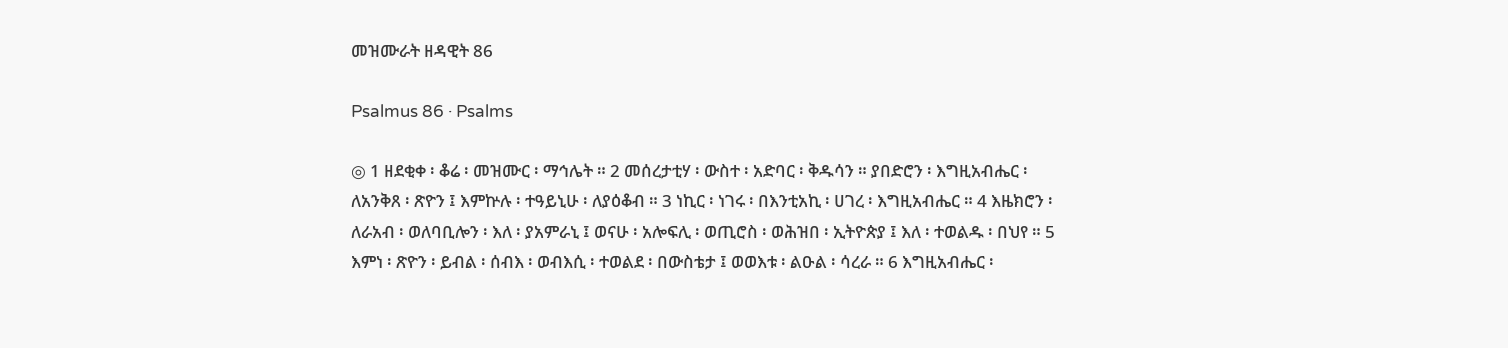መዝሙራት ዘዳዊት 86

Psalmus 86 · Psalms

◎ 1 ዘደቂቀ ፡ ቆሬ ፡ መዝሙር ፡ ማኅሌት ። 2 መሰረታቲሃ ፡ ውስተ ፡ አድባር ፡ ቅዱሳን ። ያበድሮን ፡ እግዚአብሔር ፡ ለአንቅጸ ፡ ጽዮን ፤ እምኵሉ ፡ ተዓይኒሁ ፡ ለያዕቆብ ። 3 ነኪር ፡ ነገሩ ፡ በእንቲአኪ ፡ ሀገረ ፡ እግዚአብሔር ። 4 እዜክሮን ፡ ለራአብ ፡ ወለባቢሎን ፡ እለ ፡ ያአምራኒ ፤ ወናሁ ፡ አሎፍሊ ፡ ወጢሮስ ፡ ወሕዝበ ፡ ኢትዮጵያ ፤ እለ ፡ ተወልዱ ፡ በህየ ። 5 እምነ ፡ ጽዮን ፡ ይብል ፡ ሰብእ ፡ ወብእሲ ፡ ተወልደ ፡ በውስቴታ ፤ ወወእቱ ፡ ልዑል ፡ ሳረራ ። 6 እግዚአብሔር ፡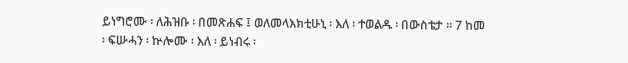ይነግሮሙ ፡ ለሕዝቡ ፡ በመጽሐፍ ፤ ወለመላእክቲሁኒ ፡ እለ ፡ ተወልዱ ፡ በውስቴታ ። 7 ከመ ፡ ፍሡሓን ፡ ኵሎሙ ፡ እለ ፡ ይነብሩ ፡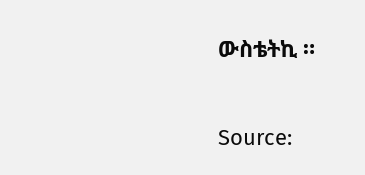ውስቴትኪ ።

Source: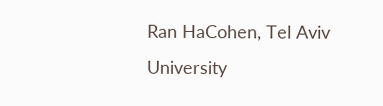Ran HaCohen, Tel Aviv University